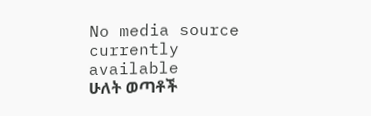No media source currently available
ሁለት ወጣቶች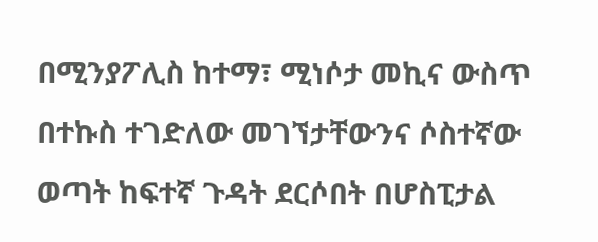በሚንያፖሊስ ከተማ፣ ሚነሶታ መኪና ውስጥ በተኩስ ተገድለው መገኘታቸውንና ሶስተኛው ወጣት ከፍተኛ ጉዳት ደርሶበት በሆስፒታል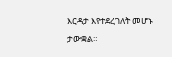እርዳታ እየተደረገለት መሆኑ ታውቋል።